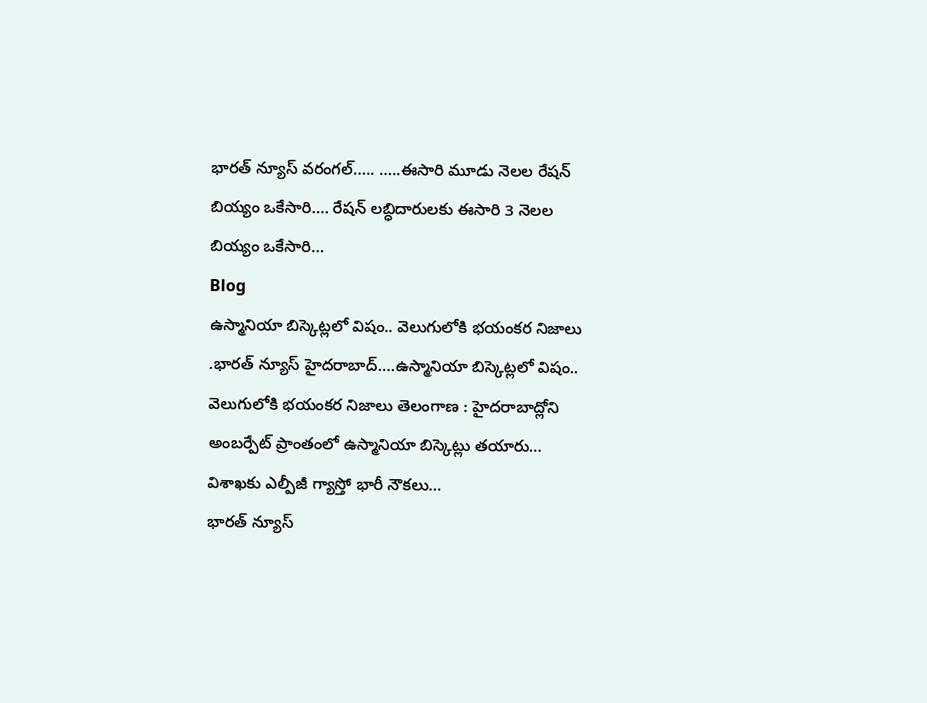భారత్ న్యూస్ వరంగల్….. …..ఈసారి మూడు నెలల రేషన్ బియ్యం ఒకేసారి…. రేషన్ లబ్ధిదారులకు ఈసారి 3 నెలల బియ్యం ఒకేసారి…
Blog
ఉస్మానియా బిస్కెట్లలో విషం.. వెలుగులోకి భయంకర నిజాలు
.భారత్ న్యూస్ హైదరాబాద్….ఉస్మానియా బిస్కెట్లలో విషం.. వెలుగులోకి భయంకర నిజాలు తెలంగాణ : హైదరాబాద్లోని అంబర్పేట్ ప్రాంతంలో ఉస్మానియా బిస్కెట్లు తయారు…
విశాఖకు ఎల్పీజీ గ్యాస్తో భారీ నౌకలు…
భారత్ న్యూస్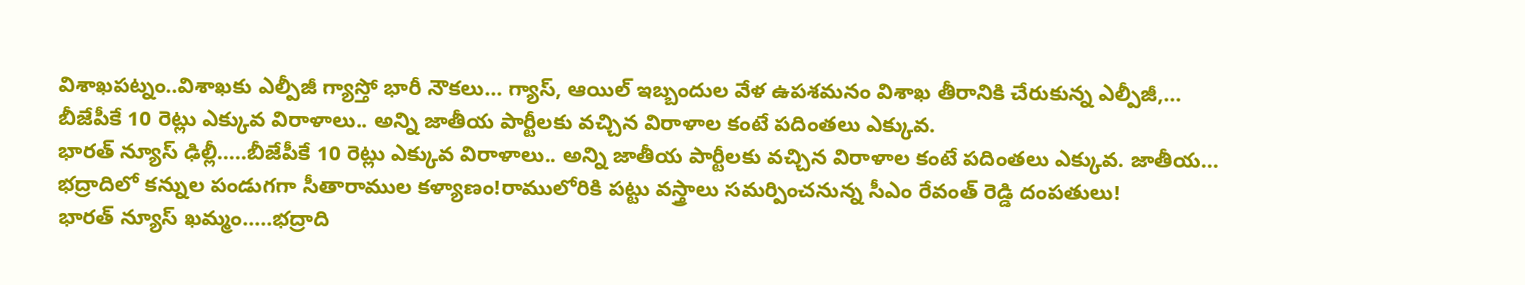విశాఖపట్నం..విశాఖకు ఎల్పీజీ గ్యాస్తో భారీ నౌకలు… గ్యాస్, ఆయిల్ ఇబ్బందుల వేళ ఉపశమనం విశాఖ తీరానికి చేరుకున్న ఎల్పీజీ,…
బీజేపీకే 10 రెట్లు ఎక్కువ విరాళాలు.. అన్ని జాతీయ పార్టీలకు వచ్చిన విరాళాల కంటే పదింతలు ఎక్కువ.
భారత్ న్యూస్ ఢిల్లీ…..బీజేపీకే 10 రెట్లు ఎక్కువ విరాళాలు.. అన్ని జాతీయ పార్టీలకు వచ్చిన విరాళాల కంటే పదింతలు ఎక్కువ. జాతీయ…
భద్రాదిలో కన్నుల పండుగగా సీతారాముల కళ్యాణం!రాములోరికి పట్టు వస్త్రాలు సమర్పించనున్న సీఎం రేవంత్ రెడ్డి దంపతులు!
భారత్ న్యూస్ ఖమ్మం…..భద్రాది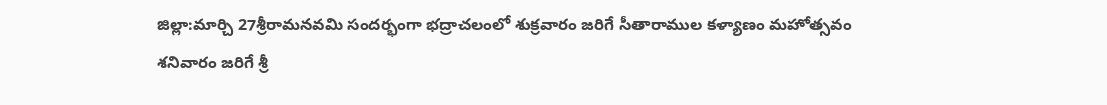జిల్లా:మార్చి 27శ్రీరామనవమి సందర్భంగా భద్రాచలంలో శుక్రవారం జరిగే సీతారాముల కళ్యాణం మహోత్సవం శనివారం జరిగే శ్రీ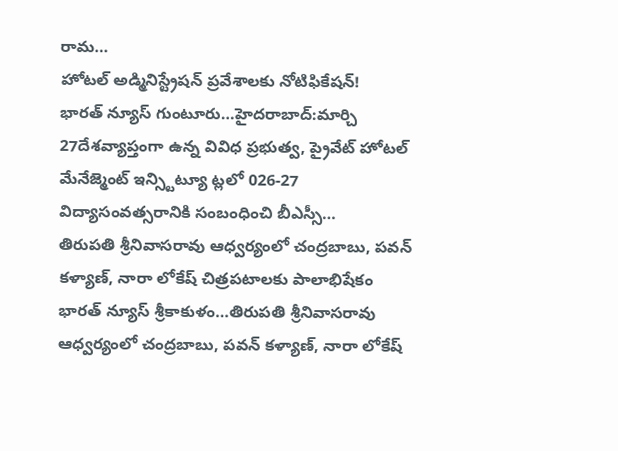రామ…
హోటల్ అడ్మినిస్ట్రేషన్ ప్రవేశాలకు నోటిఫికేషన్!
భారత్ న్యూస్ గుంటూరు…హైదరాబాద్:మార్చి 27దేశవ్యాప్తంగా ఉన్న వివిధ ప్రభుత్వ, ప్రైవేట్ హోటల్ మేనేజ్మెంట్ ఇన్స్టిట్యూ ట్లలో 026-27 విద్యాసంవత్సరానికి సంబంధించి బీఎస్సీ…
తిరుపతి శ్రీనివాసరావు ఆధ్వర్యంలో చంద్రబాబు, పవన్ కళ్యాణ్, నారా లోకేష్ చిత్రపటాలకు పాలాభిషేకం
భారత్ న్యూస్ శ్రీకాకుళం…తిరుపతి శ్రీనివాసరావు ఆధ్వర్యంలో చంద్రబాబు, పవన్ కళ్యాణ్, నారా లోకేష్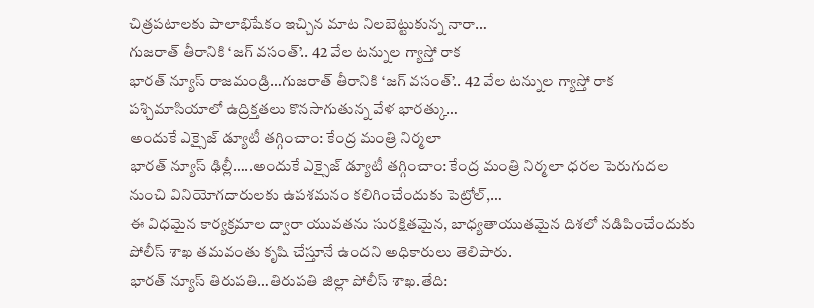చిత్రపటాలకు పాలాభిషేకం ఇచ్చిన మాట నిలబెట్టుకున్న నారా…
గుజరాత్ తీరానికి ‘జగ్ వసంత్’.. 42 వేల టన్నుల గ్యాస్తో రాక
భారత్ న్యూస్ రాజమండ్రి…గుజరాత్ తీరానికి ‘జగ్ వసంత్’.. 42 వేల టన్నుల గ్యాస్తో రాక పశ్చిమాసియాలో ఉద్రిక్తతలు కొనసాగుతున్న వేళ భారత్కు…
అందుకే ఎక్సైజ్ డ్యూటీ తగ్గించాం: కేంద్ర మంత్రి నిర్మలా
భారత్ న్యూస్ ఢిల్లీ…..అందుకే ఎక్సైజ్ డ్యూటీ తగ్గించాం: కేంద్ర మంత్రి నిర్మలా ధరల పెరుగుదల నుంచి వినియోగదారులకు ఉపశమనం కలిగించేందుకు పెట్రోల్,…
ఈ విధమైన కార్యక్రమాల ద్వారా యువతను సురక్షితమైన, బాధ్యతాయుతమైన దిశలో నడిపించేందుకు పోలీస్ శాఖ తమవంతు కృషి చేస్తూనే ఉందని అధికారులు తెలిపారు.
భారత్ న్యూస్ తిరుపతి…తిరుపతి జిల్లా పోలీస్ శాఖ.తేది: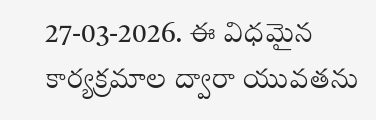27-03-2026. ఈ విధమైన కార్యక్రమాల ద్వారా యువతను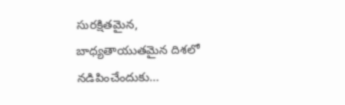సురక్షితమైన, బాధ్యతాయుతమైన దిశలో నడిపించేందుకు…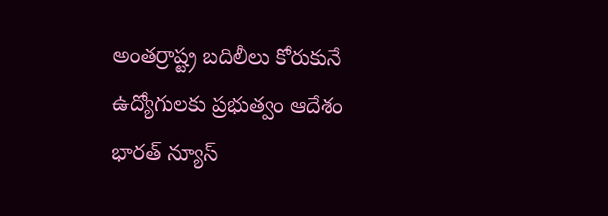అంతర్రాష్ట్ర బదిలీలు కోరుకునే ఉద్యోగులకు ప్రభుత్వం ఆదేశం
భారత్ న్యూస్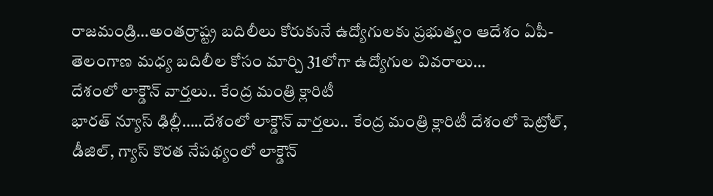రాజమండ్రి…అంతర్రాష్ట్ర బదిలీలు కోరుకునే ఉద్యోగులకు ప్రభుత్వం ఆదేశం ఏపీ-తెలంగాణ మధ్య బదిలీల కోసం మార్చి 31లోగా ఉద్యోగుల వివరాలు…
దేశంలో లాక్డౌన్ వార్తలు.. కేంద్ర మంత్రి క్లారిటీ
భారత్ న్యూస్ ఢిల్లీ…..దేశంలో లాక్డౌన్ వార్తలు.. కేంద్ర మంత్రి క్లారిటీ దేశంలో పెట్రోల్, డీజిల్, గ్యాస్ కొరత నేపథ్యంలో లాక్డౌన్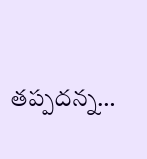తప్పదన్న…